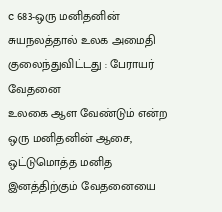c 683-ஒரு மனிதனின் சுயநலத்தால் உலக அமைதி குலைந்துவிட்டது : பேராயர் வேதனை
உலகை ஆள வேண்டும் என்ற ஒரு மனிதனின் ஆசை, ஒட்டுமொத்த மனித இனத்திற்கும் வேதனையை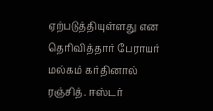ஏற்படுத்தியுள்ளது என தெரிவித்தார் பேராயர் மல்கம் கர்தினால் ரஞ்சித். ஈஸ்டர்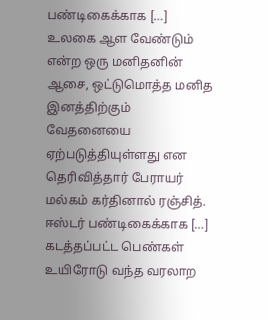பண்டிகைக்காக […]
உலகை ஆள வேண்டும் என்ற ஒரு மனிதனின் ஆசை, ஒட்டுமொத்த மனித இனத்திற்கும் வேதனையை ஏற்படுத்தியுள்ளது என தெரிவித்தார் பேராயர் மல்கம் கர்தினால் ரஞ்சித். ஈஸ்டர் பண்டிகைக்காக […]
கடத்தப்பட்ட பெண்கள் உயிரோடு வந்த வரலாற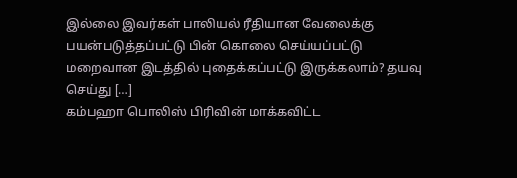இல்லை இவர்கள் பாலியல் ரீதியான வேலைக்கு பயன்படுத்தப்பட்டு பின் கொலை செய்யப்பட்டு மறைவான இடத்தில் புதைக்கப்பட்டு இருக்கலாம்? தயவு செய்து […]
கம்பஹா பொலிஸ் பிரிவின் மாக்கவிட்ட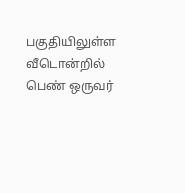பகுதியிலுள்ள வீடொன்றில் பெண் ஒருவர்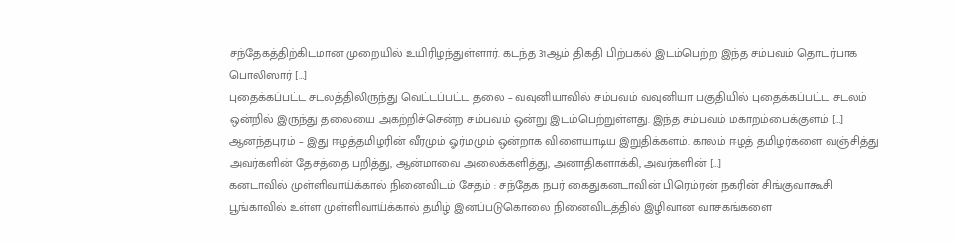சந்தேகத்திற்கிடமான முறையில் உயிரிழந்துள்ளார். கடந்த 31ஆம் திகதி பிற்பகல் இடம்பெற்ற இந்த சம்பவம் தொடர்பாக பொலிஸார் […]
புதைக்கப்பட்ட சடலத்திலிருந்து வெட்டப்பட்ட தலை – வவுனியாவில் சம்பவம் வவுனியா பகுதியில் புதைக்கப்பட்ட சடலம் ஒன்றில் இருந்து தலையை அகற்றிச்சென்ற சம்பவம் ஒன்று இடம்பெற்றுள்ளது. இந்த சம்பவம் மகாறம்பைக்குளம் […]
ஆனந்தபுரம் – இது ஈழத்தமிழரின் வீரமும் ஓர்மமும் ஒன்றாக விளையாடிய இறுதிக்களம். காலம் ஈழத் தமிழர்களை வஞ்சித்து அவர்களின் தேசத்தை பறித்து, ஆன்மாவை அலைக்களித்து, அனாதிகளாக்கி, அவர்களின் […]
கனடாவில் முள்ளிவாய்க்கால் நினைவிடம் சேதம் : சந்தேக நபர் கைதுகனடாவின் பிரெம்ரன் நகரின் சிங்குவாகூசி பூங்காவில் உள்ள முள்ளிவாய்க்கால் தமிழ் இனப்படுகொலை நினைவிடத்தில் இழிவான வாசகங்களை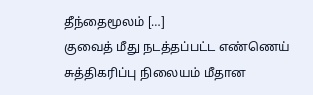தீந்தைமூலம் […]
குவைத் மீது நடத்தப்பட்ட எண்ணெய் சுத்திகரிப்பு நிலையம் மீதான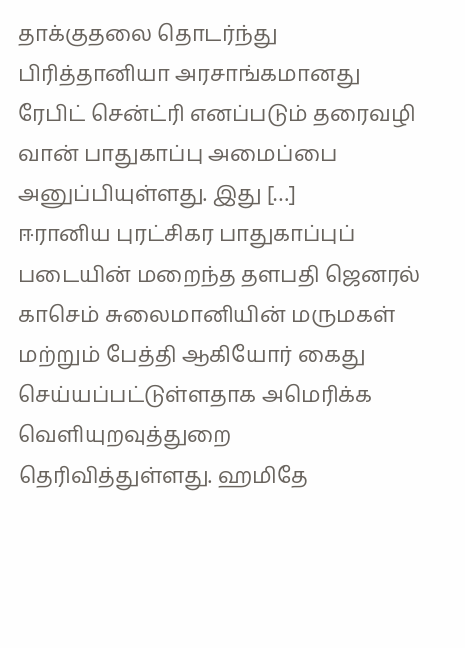தாக்குதலை தொடர்ந்து பிரித்தானியா அரசாங்கமானது ரேபிட் சென்ட்ரி எனப்படும் தரைவழி வான் பாதுகாப்பு அமைப்பை அனுப்பியுள்ளது. இது […]
ஈரானிய புரட்சிகர பாதுகாப்புப் படையின் மறைந்த தளபதி ஜெனரல் காசெம் சுலைமானியின் மருமகள் மற்றும் பேத்தி ஆகியோர் கைது செய்யப்பட்டுள்ளதாக அமெரிக்க வெளியுறவுத்துறை தெரிவித்துள்ளது. ஹமிதே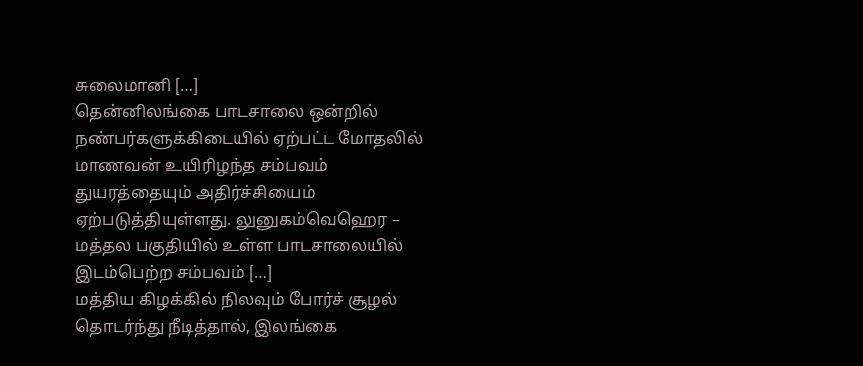சுலைமானி […]
தென்னிலங்கை பாடசாலை ஒன்றில் நண்பர்களுக்கிடையில் ஏற்பட்ட மோதலில் மாணவன் உயிரிழந்த சம்பவம் துயரத்தையும் அதிர்ச்சியைம் ஏற்படுத்தியுள்ளது. லுனுகம்வெஹெர – மத்தல பகுதியில் உள்ள பாடசாலையில் இடம்பெற்ற சம்பவம் […]
மத்திய கிழக்கில் நிலவும் போர்ச் சூழல் தொடர்ந்து நீடித்தால், இலங்கை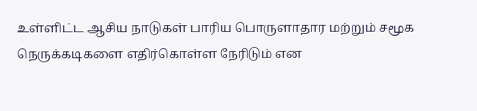உள்ளிட்ட ஆசிய நாடுகள் பாரிய பொருளாதார மற்றும் சமூக நெருக்கடிகளை எதிர்கொள்ள நேரிடும் என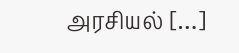அரசியல் […]